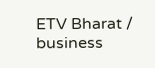ETV Bharat / business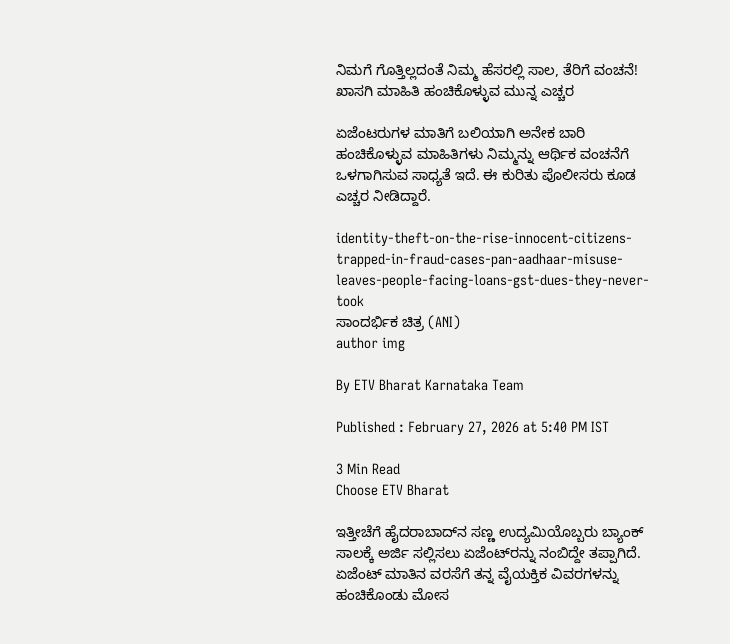ನಿಮಗೆ ಗೊತ್ತಿಲ್ಲದಂತೆ ನಿಮ್ಮ ಹೆಸರಲ್ಲಿ ಸಾಲ, ತೆರಿಗೆ ವಂಚನೆ! ಖಾಸಗಿ ಮಾಹಿತಿ ಹಂಚಿಕೊಳ್ಳುವ ಮುನ್ನ ಎಚ್ಚರ

ಏಜೆಂಟರುಗಳ ಮಾತಿಗೆ ಬಲಿಯಾಗಿ ಅನೇಕ ಬಾರಿ ಹಂಚಿಕೊಳ್ಳುವ ಮಾಹಿತಿಗಳು ನಿಮ್ಮನ್ನು ಆರ್ಥಿಕ ವಂಚನೆಗೆ ಒಳಗಾಗಿಸುವ ಸಾಧ್ಯತೆ ಇದೆ. ಈ ಕುರಿತು ಪೊಲೀಸರು ಕೂಡ ಎಚ್ಚರ ನೀಡಿದ್ದಾರೆ.

identity-theft-on-the-rise-innocent-citizens-trapped-in-fraud-cases-pan-aadhaar-misuse-leaves-people-facing-loans-gst-dues-they-never-took
ಸಾಂದರ್ಭಿಕ ಚಿತ್ರ (ANI)
author img

By ETV Bharat Karnataka Team

Published : February 27, 2026 at 5:40 PM IST

3 Min Read
Choose ETV Bharat

ಇತ್ತೀಚೆಗೆ ಹೈದರಾಬಾದ್‌ನ ಸಣ್ಣ ಉದ್ಯಮಿಯೊಬ್ಬರು ಬ್ಯಾಂಕ್ ಸಾಲಕ್ಕೆ ಅರ್ಜಿ ಸಲ್ಲಿಸಲು ಏಜೆಂಟ್‌ರನ್ನು ನಂಬಿದ್ದೇ ತಪ್ಪಾಗಿದೆ. ಏಜೆಂಟ್ ಮಾತಿನ ವರಸೆಗೆ ತನ್ನ ವೈಯಕ್ತಿಕ ವಿವರಗಳನ್ನು ಹಂಚಿಕೊಂಡು ಮೋಸ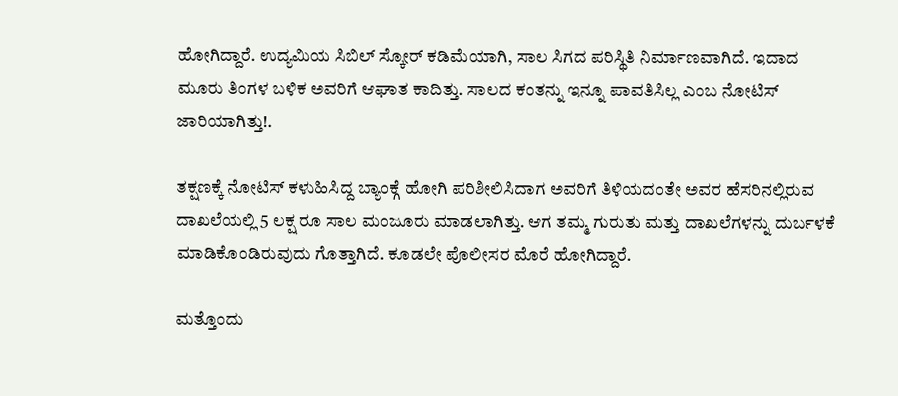ಹೋಗಿದ್ದಾರೆ. ಉದ್ಯಮಿಯ ಸಿಬಿಲ್ ಸ್ಕೋರ್ ಕಡಿಮೆಯಾಗಿ, ಸಾಲ ಸಿಗದ ಪರಿಸ್ಥಿತಿ ನಿರ್ಮಾಣವಾಗಿದೆ. ಇದಾದ ಮೂರು ತಿಂಗಳ ಬಳಿಕ ಅವರಿಗೆ ಆಘಾತ ಕಾದಿತ್ತು. ಸಾಲದ ಕಂತನ್ನು ಇನ್ನೂ ಪಾವತಿಸಿಲ್ಲ ಎಂಬ ನೋಟಿಸ್ ಜಾರಿಯಾಗಿತ್ತು!.

ತಕ್ಷಣಕ್ಕೆ ನೋಟಿಸ್ ಕಳುಹಿಸಿದ್ದ ಬ್ಯಾಂಕ್ಗೆ ಹೋಗಿ ಪರಿಶೀಲಿಸಿದಾಗ ಅವರಿಗೆ ತಿಳಿಯದಂತೇ ಅವರ ಹೆಸರಿನಲ್ಲಿರುವ ದಾಖಲೆಯಲ್ಲಿ 5 ಲಕ್ಷ ರೂ ಸಾಲ ಮಂಜೂರು ಮಾಡಲಾಗಿತ್ತು. ಆಗ ತಮ್ಮ ಗುರುತು ಮತ್ತು ದಾಖಲೆಗಳನ್ನು ದುರ್ಬಳಕೆ ಮಾಡಿಕೊಂಡಿರುವುದು ಗೊತ್ತಾಗಿದೆ. ಕೂಡಲೇ ಪೊಲೀಸರ ಮೊರೆ ಹೋಗಿದ್ದಾರೆ.

ಮತ್ತೊಂದು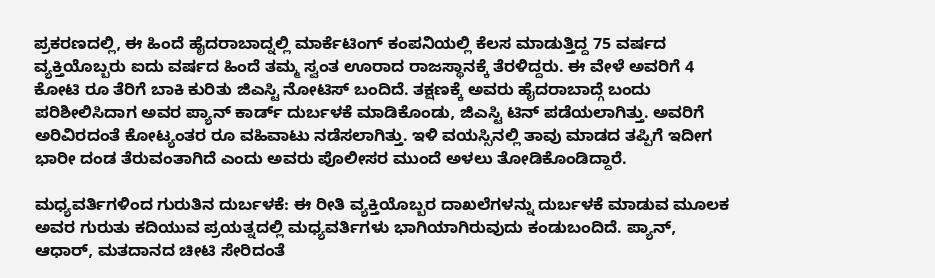ಪ್ರಕರಣದಲ್ಲಿ, ಈ ಹಿಂದೆ ಹೈದರಾಬಾದ್ನಲ್ಲಿ ಮಾರ್ಕೆಟಿಂಗ್ ಕಂಪನಿಯಲ್ಲಿ ಕೆಲಸ ಮಾಡುತ್ತಿದ್ದ 75 ವರ್ಷದ ವ್ಯಕ್ತಿಯೊಬ್ಬರು ಐದು ವರ್ಷದ ಹಿಂದೆ ತಮ್ಮ ಸ್ವಂತ ಊರಾದ ರಾಜಸ್ಥಾನಕ್ಕೆ ತೆರಳಿದ್ದರು. ಈ ವೇಳೆ ಅವರಿಗೆ 4 ಕೋಟಿ ರೂ ತೆರಿಗೆ ಬಾಕಿ ಕುರಿತು ಜಿಎಸ್ಟಿ ನೋಟಿಸ್ ಬಂದಿದೆ. ತಕ್ಷಣಕ್ಕೆ ಅವರು ಹೈದರಾಬಾದ್ಗೆ ಬಂದು ಪರಿಶೀಲಿಸಿದಾಗ ಅವರ ಪ್ಯಾನ್ ಕಾರ್ಡ್ ದುರ್ಬಳಕೆ ಮಾಡಿಕೊಂಡು, ಜಿಎಸ್ಟಿ ಟಿನ್ ಪಡೆಯಲಾಗಿತ್ತು. ಅವರಿಗೆ ಅರಿವಿರದಂತೆ ಕೋಟ್ಯಂತರ ರೂ ವಹಿವಾಟು ನಡೆಸಲಾಗಿತ್ತು. ಇಳಿ ವಯಸ್ಸಿನಲ್ಲಿ ತಾವು ಮಾಡದ ತಪ್ಪಿಗೆ ಇದೀಗ ಭಾರೀ ದಂಡ ತೆರುವಂತಾಗಿದೆ ಎಂದು ಅವರು ಪೊಲೀಸರ ಮುಂದೆ ಅಳಲು ತೋಡಿಕೊಂಡಿದ್ದಾರೆ.

ಮಧ್ಯವರ್ತಿಗಳಿಂದ ಗುರುತಿನ ದುರ್ಬಳಕೆ: ಈ ರೀತಿ ವ್ಯಕ್ತಿಯೊಬ್ಬರ ದಾಖಲೆಗಳನ್ನು ದುರ್ಬಳಕೆ ಮಾಡುವ ಮೂಲಕ ಅವರ ಗುರುತು ಕದಿಯುವ ಪ್ರಯತ್ನದಲ್ಲಿ ಮಧ್ಯವರ್ತಿಗಳು ಭಾಗಿಯಾಗಿರುವುದು ಕಂಡುಬಂದಿದೆ. ಪ್ಯಾನ್, ಆಧಾರ್, ಮತದಾನದ ಚೀಟಿ ಸೇರಿದಂತೆ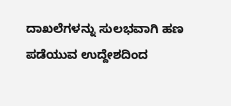ದಾಖಲೆಗಳನ್ನು ಸುಲಭವಾಗಿ ಹಣ ಪಡೆಯುವ ಉದ್ದೇಶದಿಂದ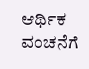ಆರ್ಥಿಕ ವಂಚನೆಗೆ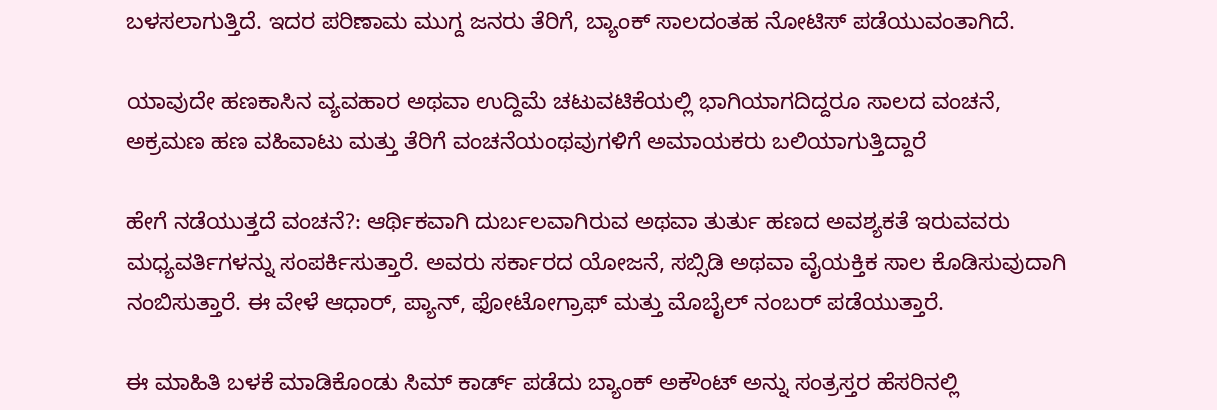ಬಳಸಲಾಗುತ್ತಿದೆ. ಇದರ ಪರಿಣಾಮ ಮುಗ್ದ ಜನರು ತೆರಿಗೆ, ಬ್ಯಾಂಕ್ ಸಾಲದಂತಹ ನೋಟಿಸ್ ಪಡೆಯುವಂತಾಗಿದೆ.

ಯಾವುದೇ ಹಣಕಾಸಿನ ವ್ಯವಹಾರ ಅಥವಾ ಉದ್ದಿಮೆ ಚಟುವಟಿಕೆಯಲ್ಲಿ ಭಾಗಿಯಾಗದಿದ್ದರೂ ಸಾಲದ ವಂಚನೆ, ಅಕ್ರಮಣ ಹಣ ವಹಿವಾಟು ಮತ್ತು ತೆರಿಗೆ ವಂಚನೆಯಂಥವುಗಳಿಗೆ ಅಮಾಯಕರು ಬಲಿಯಾಗುತ್ತಿದ್ದಾರೆ

ಹೇಗೆ ನಡೆಯುತ್ತದೆ ವಂಚನೆ?: ಆರ್ಥಿಕವಾಗಿ ದುರ್ಬಲವಾಗಿರುವ ಅಥವಾ ತುರ್ತು ಹಣದ ಅವಶ್ಯಕತೆ ಇರುವವರು ಮಧ್ಯವರ್ತಿಗಳನ್ನು ಸಂಪರ್ಕಿಸುತ್ತಾರೆ. ಅವರು ಸರ್ಕಾರದ ಯೋಜನೆ, ಸಬ್ಸಿಡಿ ಅಥವಾ ವೈಯಕ್ತಿಕ ಸಾಲ ಕೊಡಿಸುವುದಾಗಿ ನಂಬಿಸುತ್ತಾರೆ. ಈ ವೇಳೆ ಆಧಾರ್, ಪ್ಯಾನ್, ಫೋಟೋಗ್ರಾಫ್ ಮತ್ತು ಮೊಬೈಲ್ ನಂಬರ್ ಪಡೆಯುತ್ತಾರೆ.

ಈ ಮಾಹಿತಿ ಬಳಕೆ ಮಾಡಿಕೊಂಡು ಸಿಮ್ ಕಾರ್ಡ್ ಪಡೆದು ಬ್ಯಾಂಕ್ ಅಕೌಂಟ್ ಅನ್ನು ಸಂತ್ರಸ್ತರ ಹೆಸರಿನಲ್ಲಿ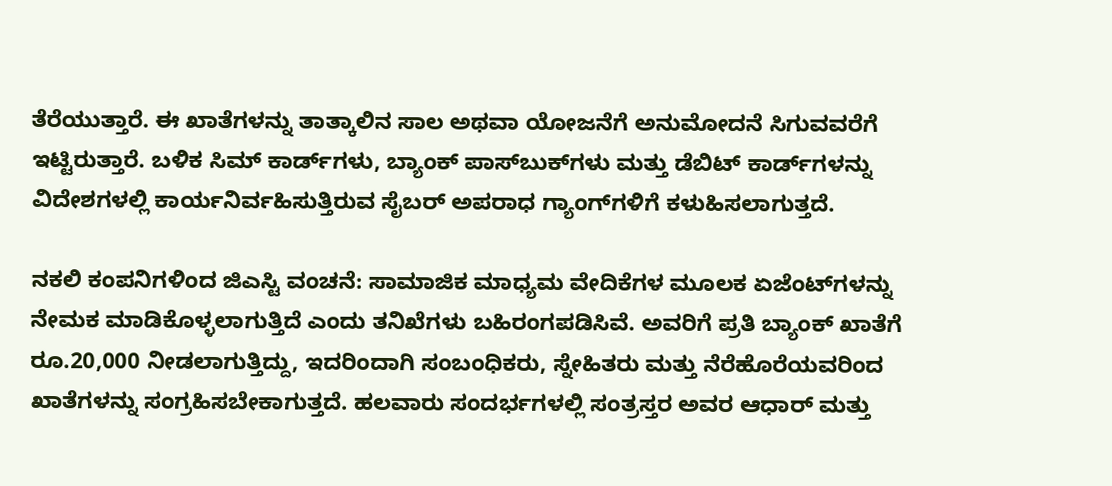ತೆರೆಯುತ್ತಾರೆ. ಈ ಖಾತೆಗಳನ್ನು ತಾತ್ಕಾಲಿನ ಸಾಲ ಅಥವಾ ಯೋಜನೆಗೆ ಅನುಮೋದನೆ ಸಿಗುವವರೆಗೆ ಇಟ್ಟಿರುತ್ತಾರೆ. ಬಳಿಕ ಸಿಮ್ ಕಾರ್ಡ್‌ಗಳು, ಬ್ಯಾಂಕ್ ಪಾಸ್‌ಬುಕ್‌ಗಳು ಮತ್ತು ಡೆಬಿಟ್ ಕಾರ್ಡ್‌ಗಳನ್ನು ವಿದೇಶಗಳಲ್ಲಿ ಕಾರ್ಯನಿರ್ವಹಿಸುತ್ತಿರುವ ಸೈಬರ್ ಅಪರಾಧ ಗ್ಯಾಂಗ್‌ಗಳಿಗೆ ಕಳುಹಿಸಲಾಗುತ್ತದೆ.

ನಕಲಿ ಕಂಪನಿಗಳಿಂದ ಜಿಎಸ್ಟಿ ವಂಚನೆ: ಸಾಮಾಜಿಕ ಮಾಧ್ಯಮ ವೇದಿಕೆಗಳ ಮೂಲಕ ಏಜೆಂಟ್‌ಗಳನ್ನು ನೇಮಕ ಮಾಡಿಕೊಳ್ಳಲಾಗುತ್ತಿದೆ ಎಂದು ತನಿಖೆಗಳು ಬಹಿರಂಗಪಡಿಸಿವೆ. ಅವರಿಗೆ ಪ್ರತಿ ಬ್ಯಾಂಕ್ ಖಾತೆಗೆ ರೂ.20,000 ನೀಡಲಾಗುತ್ತಿದ್ದು, ಇದರಿಂದಾಗಿ ಸಂಬಂಧಿಕರು, ಸ್ನೇಹಿತರು ಮತ್ತು ನೆರೆಹೊರೆಯವರಿಂದ ಖಾತೆಗಳನ್ನು ಸಂಗ್ರಹಿಸಬೇಕಾಗುತ್ತದೆ. ಹಲವಾರು ಸಂದರ್ಭಗಳಲ್ಲಿ ಸಂತ್ರಸ್ತರ ಅವರ ಆಧಾರ್ ಮತ್ತು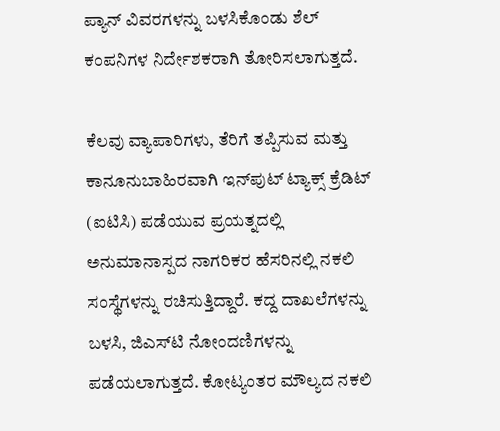ಪ್ಯಾನ್ ವಿವರಗಳನ್ನು ಬಳಸಿಕೊಂಡು ಶೆಲ್ ಕಂಪನಿಗಳ ನಿರ್ದೇಶಕರಾಗಿ ತೋರಿಸಲಾಗುತ್ತದೆ.

ಕೆಲವು ವ್ಯಾಪಾರಿಗಳು, ತೆರಿಗೆ ತಪ್ಪಿಸುವ ಮತ್ತು ಕಾನೂನುಬಾಹಿರವಾಗಿ ಇನ್‌ಪುಟ್ ಟ್ಯಾಕ್ಸ್ ಕ್ರೆಡಿಟ್ (ಐಟಿಸಿ) ಪಡೆಯುವ ಪ್ರಯತ್ನದಲ್ಲಿ ಅನುಮಾನಾಸ್ಪದ ನಾಗರಿಕರ ಹೆಸರಿನಲ್ಲಿ ನಕಲಿ ಸಂಸ್ಥೆಗಳನ್ನು ರಚಿಸುತ್ತಿದ್ದಾರೆ. ಕದ್ದ ದಾಖಲೆಗಳನ್ನು ಬಳಸಿ, ಜಿಎಸ್‌ಟಿ ನೋಂದಣಿಗಳನ್ನು ಪಡೆಯಲಾಗುತ್ತದೆ. ಕೋಟ್ಯಂತರ ಮೌಲ್ಯದ ನಕಲಿ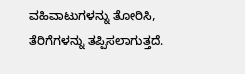ವಹಿವಾಟುಗಳನ್ನು ತೋರಿಸಿ, ತೆರಿಗೆಗಳನ್ನು ತಪ್ಪಿಸಲಾಗುತ್ತದೆ.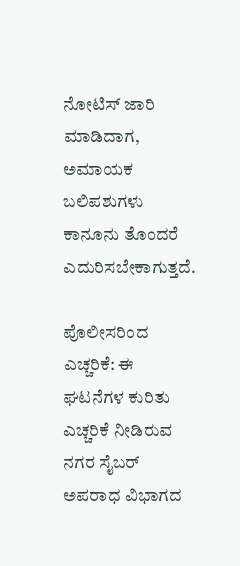ನೋಟಿಸ್ ಜಾರಿ ಮಾಡಿದಾಗ, ಅಮಾಯಕ ಬಲಿಪಶುಗಳು ಕಾನೂನು ತೊಂದರೆ ಎದುರಿಸಬೇಕಾಗುತ್ತದೆ.

ಪೊಲೀಸರಿಂದ ಎಚ್ಚರಿಕೆ: ಈ ಘಟನೆಗಳ ಕುರಿತು ಎಚ್ಚರಿಕೆ ನೀಡಿರುವ ನಗರ ಸೈಬರ್ ಅಪರಾಧ ವಿಭಾಗದ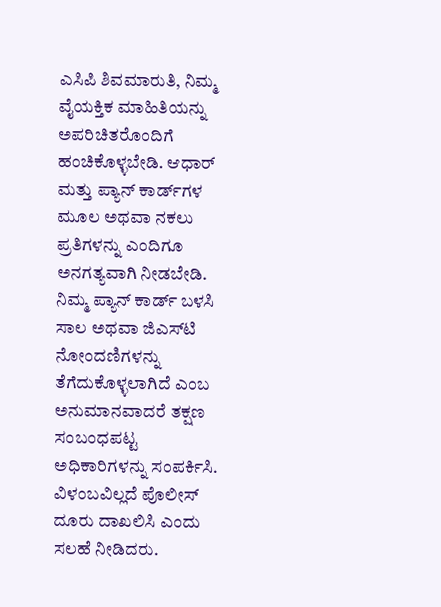ಎಸಿಪಿ ಶಿವಮಾರುತಿ, ನಿಮ್ಮ ವೈಯಕ್ತಿಕ ಮಾಹಿತಿಯನ್ನು ಅಪರಿಚಿತರೊಂದಿಗೆ ಹಂಚಿಕೊಳ್ಳಬೇಡಿ. ಆಧಾರ್ ಮತ್ತು ಪ್ಯಾನ್ ಕಾರ್ಡ್‌ಗಳ ಮೂಲ ಅಥವಾ ನಕಲು ಪ್ರತಿಗಳನ್ನು ಎಂದಿಗೂ ಅನಗತ್ಯವಾಗಿ ನೀಡಬೇಡಿ. ನಿಮ್ಮ ಪ್ಯಾನ್ ಕಾರ್ಡ್ ಬಳಸಿ ಸಾಲ ಅಥವಾ ಜಿಎಸ್‌ಟಿ ನೋಂದಣಿಗಳನ್ನು ತೆಗೆದುಕೊಳ್ಳಲಾಗಿದೆ ಎಂಬ ಅನುಮಾನವಾದರೆ ತಕ್ಷಣ ಸಂಬಂಧಪಟ್ಟ ಅಧಿಕಾರಿಗಳನ್ನು ಸಂಪರ್ಕಿಸಿ. ವಿಳಂಬವಿಲ್ಲದೆ ಪೊಲೀಸ್ ದೂರು ದಾಖಲಿಸಿ ಎಂದು ಸಲಹೆ ನೀಡಿದರು.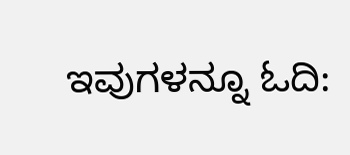ಇವುಗಳನ್ನೂ ಓದಿ: